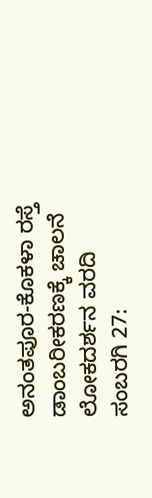ಅನಂತಪೂರ-ಕೊಕಳಾ ರಸ್ತೆ ಡಾಂಬರೀಕರಣಕ್ಕೆ ಚಾಲನೆ
ಲೋಕದರ್ಶನ ವರದಿ
ಸಂಬರಗಿ 27: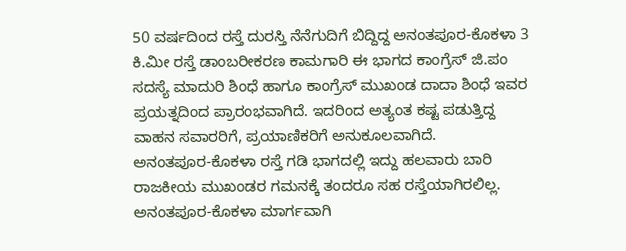50 ವರ್ಷದಿಂದ ರಸ್ತೆ ದುರಸ್ತಿ ನೆನೆಗುದಿಗೆ ಬಿದ್ದಿದ್ದ ಅನಂತಪೂರ-ಕೊಕಳಾ 3 ಕಿ.ಮೀ ರಸ್ತೆ ಡಾಂಬರೀಕರಣ ಕಾಮಗಾರಿ ಈ ಭಾಗದ ಕಾಂಗ್ರೆಸ್ ಜಿ.ಪಂ ಸದಸ್ಯೆ ಮಾದುರಿ ಶಿಂಧೆ ಹಾಗೂ ಕಾಂಗ್ರೆಸ್ ಮುಖಂಡ ದಾದಾ ಶಿಂಧೆ ಇವರ ಪ್ರಯತ್ನದಿಂದ ಪ್ರಾರಂಭವಾಗಿದೆ. ಇದರಿಂದ ಅತ್ಯಂತ ಕಷ್ಟ ಪಡುತ್ತಿದ್ದ ವಾಹನ ಸವಾರರಿಗೆ, ಪ್ರಯಾಣಿಕರಿಗೆ ಅನುಕೂಲವಾಗಿದೆ.
ಅನಂತಪೂರ-ಕೊಕಳಾ ರಸ್ತೆ ಗಡಿ ಭಾಗದಲ್ಲಿ ಇದ್ದು ಹಲವಾರು ಬಾರಿ ರಾಜಕೀಯ ಮುಖಂಡರ ಗಮನಕ್ಕೆ ತಂದರೂ ಸಹ ರಸ್ತೆಯಾಗಿರಲಿಲ್ಲ. ಅನಂತಪೂರ-ಕೊಕಳಾ ಮಾರ್ಗವಾಗಿ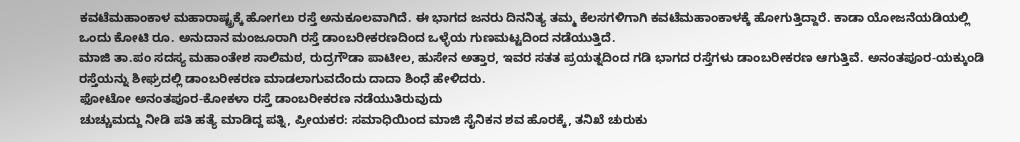ಕವಟೆಮಹಾಂಕಾಳ ಮಹಾರಾಷ್ಟ್ರಕ್ಕೆ ಹೋಗಲು ರಸ್ತೆ ಅನುಕೂಲವಾಗಿದೆ. ಈ ಭಾಗದ ಜನರು ದಿನನಿತ್ಯ ತಮ್ಮ ಕೆಲಸಗಳಿಗಾಗಿ ಕವಟೆಮಹಾಂಕಾಳಕ್ಕೆ ಹೋಗುತ್ತಿದ್ದಾರೆ. ಕಾಡಾ ಯೋಜನೆಯಡಿಯಲ್ಲಿ ಒಂದು ಕೋಟಿ ರೂ. ಅನುದಾನ ಮಂಜೂರಾಗಿ ರಸ್ತೆ ಡಾಂಬರೀಕರಣದಿಂದ ಒಳ್ಳೆಯ ಗುಣಮಟ್ಟದಿಂದ ನಡೆಯುತ್ತಿದೆ.
ಮಾಜಿ ತಾ.ಪಂ ಸದಸ್ಯ ಮಹಾಂತೇಶ ಸಾಲಿಮಠ, ರುದ್ರಗೌಡಾ ಪಾಟೀಲ, ಹುಸೇನ ಅತ್ತಾರ, ಇವರ ಸತತ ಪ್ರಯತ್ನದಿಂದ ಗಡಿ ಭಾಗದ ರಸ್ತೆಗಳು ಡಾಂಬರೀಕರಣ ಆಗುತ್ತಿವೆ. ಅನಂತಪೂರ-ಯಕ್ಕುಂಡಿ ರಸ್ತೆಯನ್ನು ಶೀಘ್ರದಲ್ಲಿ ಡಾಂಬರೀಕರಣ ಮಾಡಲಾಗುವದೆಂದು ದಾದಾ ಶಿಂಧೆ ಹೇಳಿದರು.
ಫೋಟೋ ಅನಂತಪೂರ-ಕೋಕಳಾ ರಸ್ತೆ ಡಾಂಬರೀಕರಣ ನಡೆಯುತಿರುವುದು
ಚುಚ್ಚುಮದ್ದು ನೀಡಿ ಪತಿ ಹತ್ಯೆ ಮಾಡಿದ್ದ ಪತ್ನಿ, ಪ್ರೀಯಕರ: ಸಮಾಧಿಯಿಂದ ಮಾಜಿ ಸೈನಿಕನ ಶವ ಹೊರಕ್ಕೆ, ತನಿಖೆ ಚುರುಕು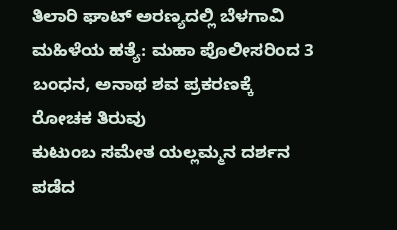ತಿಲಾರಿ ಘಾಟ್ ಅರಣ್ಯದಲ್ಲಿ ಬೆಳಗಾವಿ ಮಹಿಳೆಯ ಹತ್ಯೆ: ಮಹಾ ಪೊಲೀಸರಿಂದ 3 ಬಂಧನ, ಅನಾಥ ಶವ ಪ್ರಕರಣಕ್ಕೆ ರೋಚಕ ತಿರುವು
ಕುಟುಂಬ ಸಮೇತ ಯಲ್ಲಮ್ಮನ ದರ್ಶನ ಪಡೆದ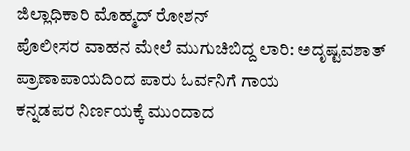ಜಿಲ್ಲಾಧಿಕಾರಿ ಮೊಹ್ಮದ್ ರೋಶನ್
ಪೊಲೀಸರ ವಾಹನ ಮೇಲೆ ಮುಗುಚಿಬಿದ್ದ ಲಾರಿ: ಅದೃಷ್ಟವಶಾತ್ ಪ್ರಾಣಾಪಾಯದಿಂದ ಪಾರು ಓರ್ವನಿಗೆ ಗಾಯ
ಕನ್ನಡಪರ ನಿರ್ಣಯಕ್ಕೆ ಮುಂದಾದ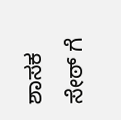ಶಾಸಕ ಸೇಠ್ ಗೆ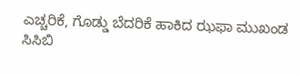ಎಚ್ಚರಿಕೆ, ಗೊಡ್ಡು ಬೆದರಿಕೆ ಹಾಕಿದ ಝಫಾ ಮುಖಂಡ
ಸಿಸಿಬಿ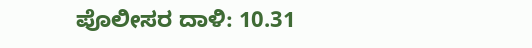ಪೊಲೀಸರ ದಾಳಿ: 10.31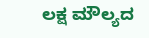ಲಕ್ಷ ಮೌಲ್ಯದ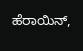ಹೆರಾಯಿನ್,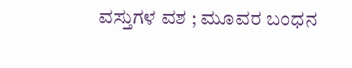ವಸ್ತುಗಳ ವಶ ; ಮೂವರ ಬಂಧನ